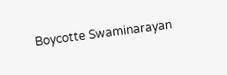Boycotte Swaminarayan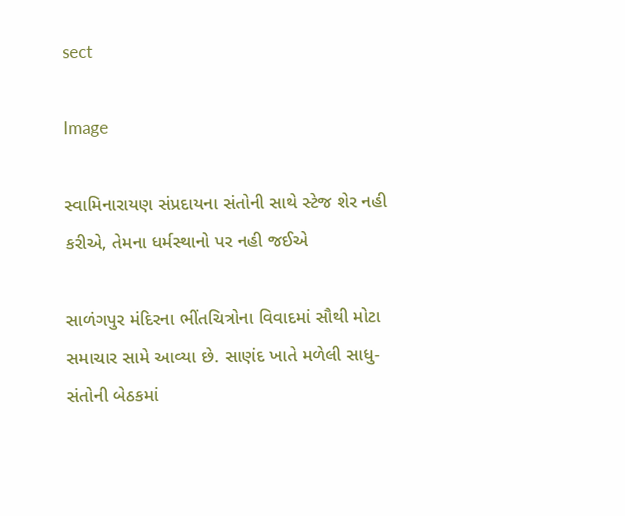sect

Image

સ્વામિનારાયણ સંપ્રદાયના સંતોની સાથે સ્ટેજ શેર નહી કરીએ, તેમના ધર્મસ્થાનો પર નહી જઈએ

સાળંગપુર મંદિરના ભીંતચિત્રોના વિવાદમાં સૌથી મોટા સમાચાર સામે આવ્યા છે. સાણંદ ખાતે મળેલી સાધુ-સંતોની બેઠકમાં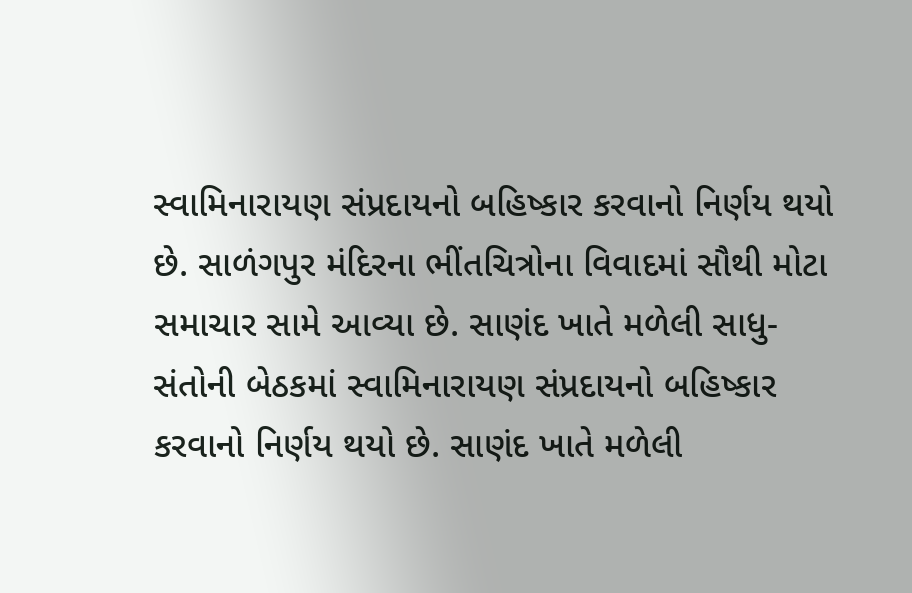સ્વામિનારાયણ સંપ્રદાયનો બહિષ્કાર કરવાનો નિર્ણય થયો છે. સાળંગપુર મંદિરના ભીંતચિત્રોના વિવાદમાં સૌથી મોટા સમાચાર સામે આવ્યા છે. સાણંદ ખાતે મળેલી સાધુ-સંતોની બેઠકમાં સ્વામિનારાયણ સંપ્રદાયનો બહિષ્કાર કરવાનો નિર્ણય થયો છે. સાણંદ ખાતે મળેલી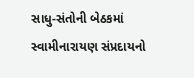સાધુ-સંતોની બેઠકમાં સ્વામીનારાયણ સંપ્રદાયનો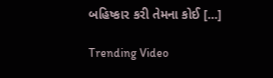બહિષ્કાર કરી તેમના કોઈ […]

Trending Video